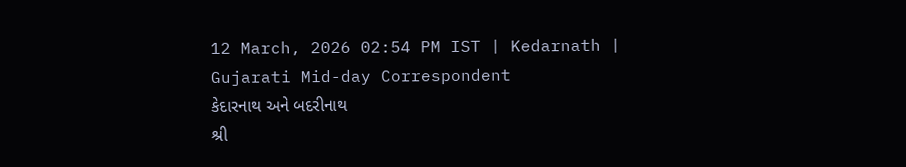12 March, 2026 02:54 PM IST | Kedarnath | Gujarati Mid-day Correspondent
કેદારનાથ અને બદરીનાથ
શ્રી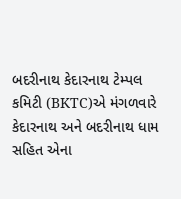બદરીનાથ કેદારનાથ ટેમ્પલ કમિટી (BKTC)એ મંગળવારે કેદારનાથ અને બદરીનાથ ધામ સહિત એના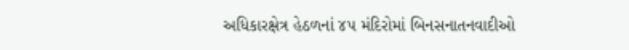અધિકારક્ષેત્ર હેઠળનાં ૪૫ મંદિરોમાં બિનસનાતનવાદીઓ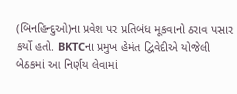(બિનહિન્દુઓ)ના પ્રવેશ પર પ્રતિબંધ મૂકવાનો ઠરાવ પસાર કર્યો હતો. BKTCના પ્રમુખ હેમંત દ્વિવેદીએ યોજેલી બેઠકમાં આ નિર્ણય લેવામાં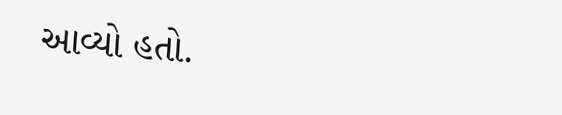આવ્યો હતો.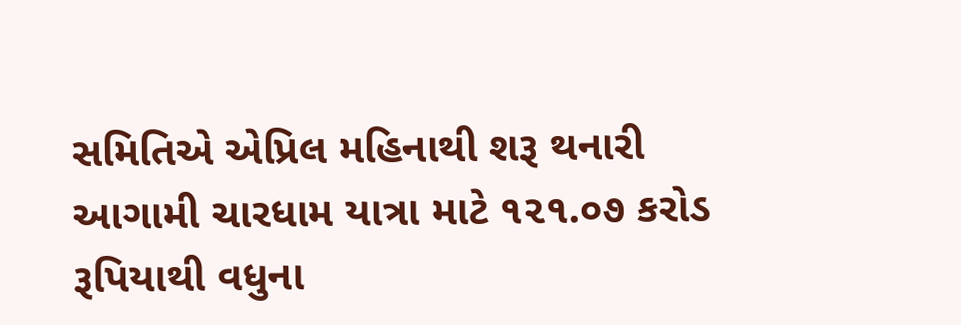સમિતિએ એપ્રિલ મહિનાથી શરૂ થનારી આગામી ચારધામ યાત્રા માટે ૧૨૧.૦૭ કરોડ રૂપિયાથી વધુના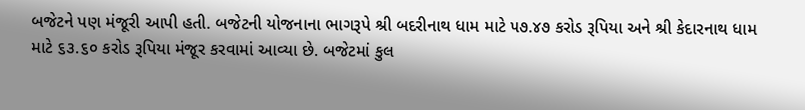બજેટને પણ મંજૂરી આપી હતી. બજેટની યોજનાના ભાગરૂપે શ્રી બદરીનાથ ધામ માટે ૫૭.૪૭ કરોડ રૂપિયા અને શ્રી કેદારનાથ ધામ માટે ૬૩.૬૦ કરોડ રૂપિયા મંજૂર કરવામાં આવ્યા છે. બજેટમાં કુલ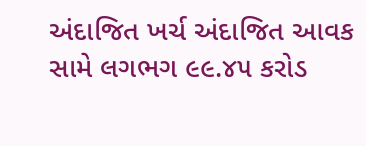અંદાજિત ખર્ચ અંદાજિત આવક સામે લગભગ ૯૯.૪૫ કરોડ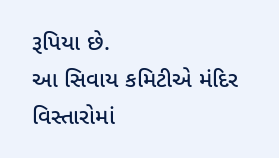રૂપિયા છે.
આ સિવાય કમિટીએ મંદિર વિસ્તારોમાં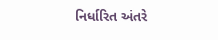નિર્ધારિત અંતરે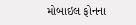મોબાઇલ ફોનના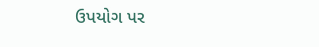ઉપયોગ પર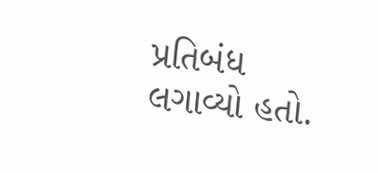પ્રતિબંધ લગાવ્યો હતો.